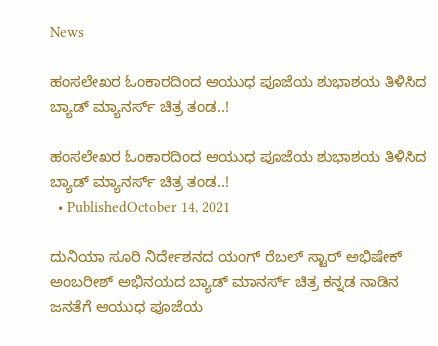News

ಹಂಸಲೇಖರ ಓಂಕಾರದಿಂದ ಆಯುಧ ಪೂಜೆಯ ಶುಭಾಶಯ ತಿಳಿಸಿದ ಬ್ಯಾಡ್ ಮ್ಯಾನರ್ಸ್ ಚಿತ್ರ ತಂಡ..!

ಹಂಸಲೇಖರ ಓಂಕಾರದಿಂದ ಆಯುಧ ಪೂಜೆಯ ಶುಭಾಶಯ ತಿಳಿಸಿದ ಬ್ಯಾಡ್ ಮ್ಯಾನರ್ಸ್ ಚಿತ್ರ ತಂಡ..!
  • PublishedOctober 14, 2021

ದುನಿಯಾ ಸೂರಿ ನಿರ್ದೇಶನದ ಯಂಗ್ ರೆಬಲ್ ಸ್ಟಾರ್ ಅಭಿಷೇಕ್ ಅಂಬರೀಶ್ ಅಭಿನಯದ ಬ್ಯಾಡ್ ಮಾನರ್ಸ್ ಚಿತ್ರ ಕನ್ನಡ ನಾಡಿನ ಜನತೆಗೆ ಆಯುಧ ಪೂಜೆಯ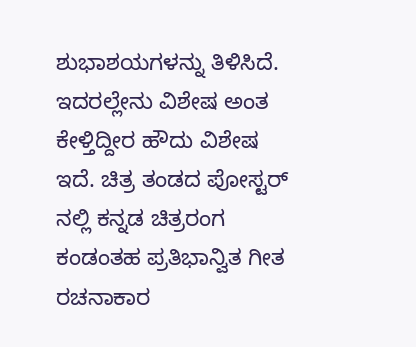ಶುಭಾಶಯಗಳನ್ನು ತಿಳಿಸಿದೆ. ಇದರಲ್ಲೇನು ವಿಶೇಷ ಅಂತ ಕೇಳ್ತಿದ್ದೀರ ಹೌದು ವಿಶೇಷ ಇದೆ. ಚಿತ್ರ ತಂಡದ ಪೋಸ್ಟರ್ ನಲ್ಲಿ ಕನ್ನಡ ಚಿತ್ರರಂಗ ಕಂಡಂತಹ ಪ್ರತಿಭಾನ್ವಿತ ಗೀತ ರಚನಾಕಾರ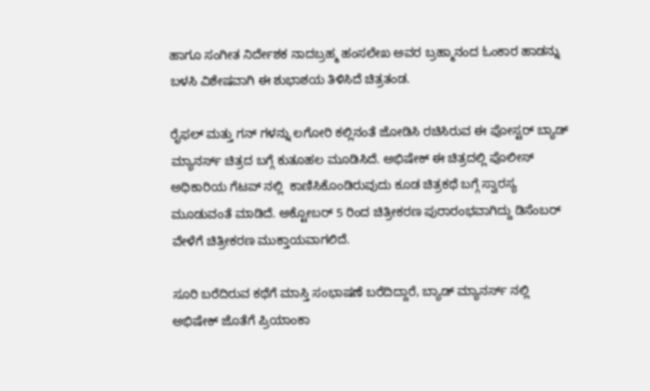ಹಾಗೂ ಸಂಗೀತ ನಿರ್ದೇಶಕ ನಾದಬ್ರಹ್ಮ ಹಂಸಲೇಖ ಅವರ ಬ್ರಹ್ಮಾನಂದ ಓಂಕಾರ ಹಾಡನ್ನು ಬಳಸಿ ವಿಶೇಷವಾಗಿ ಈ ಶುಭಾಶಯ ತಿಳಿಸಿದೆ ಚಿತ್ರತಂಡ.

ರೈಫಲ್ ಮತ್ತು ಗನ್ ಗಳನ್ನು ಲಗೋರಿ ಕಲ್ಲಿನಂತೆ ಜೋಡಿಸಿ ರಚಿಸಿರುವ ಈ ಪೋಸ್ಟರ್ ಬ್ಯಾಡ್ ಮ್ಯಾನರ್ಸ್ ಚಿತ್ರದ ಬಗ್ಗೆ ಕುತೂಹಲ ಮೂಡಿಸಿದೆ. ಅಭಿಷೇಕ್ ಈ ಚಿತ್ರದಲ್ಲಿ ಪೊಲೀಸ್ ಅಧಿಕಾರಿಯ ಗೆಟಪ್ ನಲ್ಲಿ  ಕಾಣಿಸಿಕೊಂಡಿರುವುದು ಕೂಡ ಚಿತ್ರಕಥೆ ಬಗ್ಗೆ ಸ್ವಾರಸ್ಯ ಮೂಡುವಂತೆ ಮಾಡಿದೆ. ಅಕ್ಟೋಬರ್ 5 ರಿಂದ ಚಿತ್ರೀಕರಣ ಪುರಾರಂಭವಾಗಿದ್ದು ಡಿಸೆಂಬರ್ ವೇಳೆಗೆ ಚಿತ್ರೀಕರಣ ಮುಕ್ತಾಯವಾಗಲಿದೆ.

ಸೂರಿ ಬರೆದಿರುವ ಕಥೆಗೆ ಮಾಸ್ತಿ ಸಂಭಾಷಣೆ ಬರೆದಿದ್ದಾರೆ, ಬ್ಯಾಡ್ ಮ್ಯಾನರ್ಸ್ ನಲ್ಲಿ ಅಭಿಷೇಕ್ ಜೊತೆಗೆ ಪ್ರಿಯಾಂಕಾ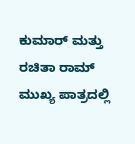ಕುಮಾರ್ ಮತ್ತು ರಚಿತಾ ರಾಮ್ ಮುಖ್ಯ ಪಾತ್ರದಲ್ಲಿ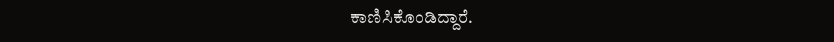ಕಾಣಿಸಿಕೊಂಡಿದ್ದಾರೆ.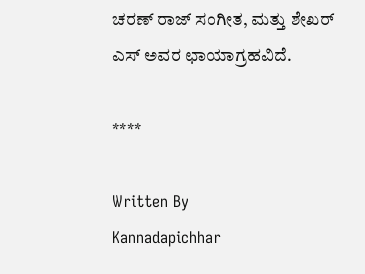ಚರಣ್ ರಾಜ್ ಸಂಗೀತ, ಮತ್ತು ಶೇಖರ್ ಎಸ್ ಅವರ ಛಾಯಾಗ್ರಹವಿದೆ.

****

Written By
Kannadapichhar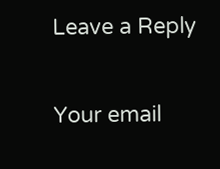Leave a Reply

Your email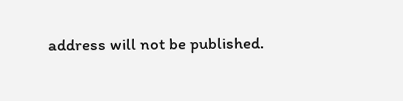address will not be published.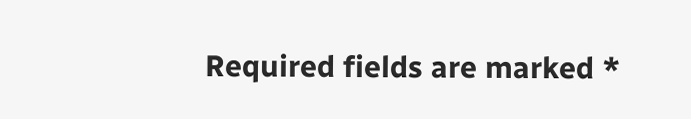Required fields are marked *